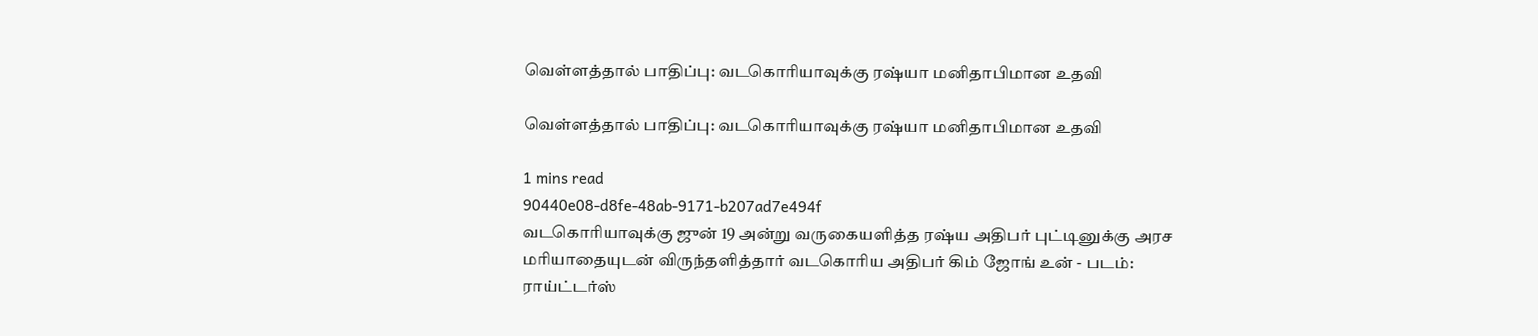வெள்ளத்தால் பாதிப்பு: வடகொரியாவுக்கு ரஷ்யா மனிதாபிமான உதவி

வெள்ளத்தால் பாதிப்பு: வடகொரியாவுக்கு ரஷ்யா மனிதாபிமான உதவி

1 mins read
90440e08-d8fe-48ab-9171-b207ad7e494f
வடகொரியாவுக்கு ஜுன் 19 அன்று வருகையளித்த ரஷ்ய அதிபர் புட்டினுக்கு அரச மரியாதையுடன் விருந்தளித்தார் வடகொரிய அதிபர் கிம் ஜோங் உன் - படம்: ராய்ட்டர்ஸ்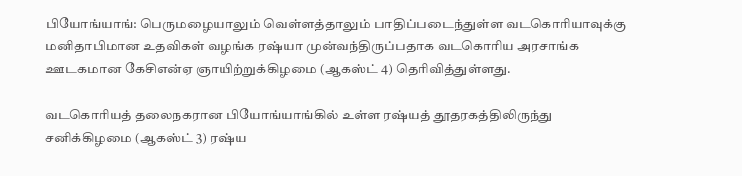பியோங்யாங்: பெருமழையாலும் வெள்ளத்தாலும் பாதிப்படைந்துள்ள வடகொரியாவுக்கு மனிதாபிமான உதவிகள் வழங்க ரஷ்யா முன்வந்திருப்பதாக வடகொரிய அரசாங்க ஊடகமான கேசிஎன்ஏ ஞாயிற்றுக்கிழமை (ஆகஸ்ட் 4) தெரிவித்துள்ளது.

வடகொரியத் தலைநகரான பியோங்யாங்கில் உள்ள ரஷ்யத் தூதரகத்திலிருந்து சனிக்கிழமை (ஆகஸ்ட் 3) ரஷ்ய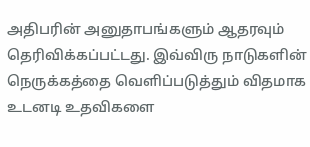அதிபரின் அனுதாபங்களும் ஆதரவும் தெரிவிக்கப்பட்டது. இவ்விரு நாடுகளின் நெருக்கத்தை வெளிப்படுத்தும் விதமாக உடனடி உதவிகளை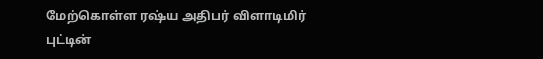மேற்கொள்ள ர‌ஷ்ய அதிபர் விளாடிமிர் புட்டின்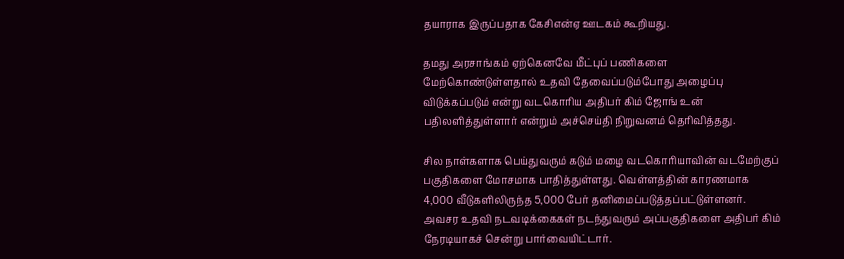தயாராக இருப்பதாக கேசிஎன்ஏ ஊடகம் கூறியது.

தமது அரசாங்கம் ஏற்கெனவே மீட்புப் பணிகளை மேற்கொண்டுள்ளதால் உதவி தேவைப்படும்போது அழைப்பு விடுக்கப்படும் என்று வடகொரிய அதிபர் கிம் ஜோங் உன் பதிலளித்துள்ளார் என்றும் அச்செய்தி நிறுவனம் தெரிவித்தது.

சில நாள்களாக பெய்துவரும் கடும் மழை வடகொரியாவின் வடமேற்குப் பகுதிகளை மோசமாக பாதித்துள்ளது. வெள்ளத்தின் காரணமாக 4,000 வீடுகளிலிருந்த 5,000 பேர் தனிமைப்படுத்தப்பட்டுள்ளனர். அவசர உதவி நடவடிக்கைகள் நடந்துவரும் அப்பகுதிகளை அதிபர் கிம் நேரடியாகச் சென்று பார்வையிட்டார்.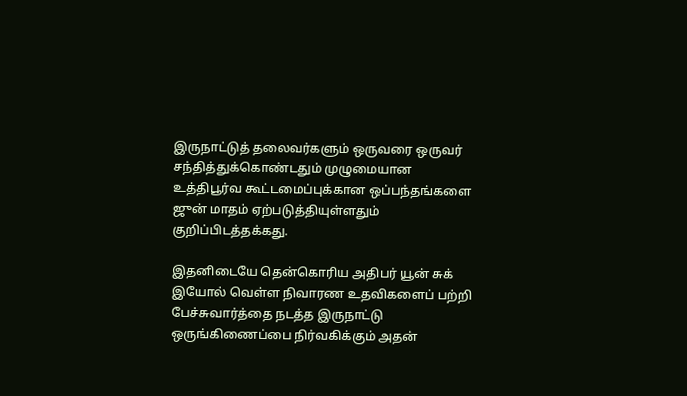இருநாட்டுத் தலைவர்களும் ஒருவரை ஒருவர் சந்தித்துக்கொண்டதும் முழுமையான உத்திபூர்வ கூட்டமைப்புக்கான ஒப்பந்தங்களை ஜுன் மாதம் ஏற்படுத்தியுள்ளதும் குறிப்பிடத்தக்கது.

இதனிடையே தென்கொரிய அதிபர் யூன் சுக் இயோல் வெள்ள நிவாரண உதவிகளைப் பற்றி பேச்சுவார்த்தை நடத்த இருநாட்டு ஒருங்கிணைப்பை நிர்வகிக்கும் அதன்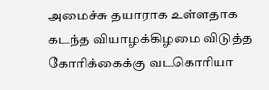அமைச்சு தயாராக உள்ளதாக கடந்த வியாழக்கிழமை விடுத்த கோரிக்கைக்கு வடகொரியா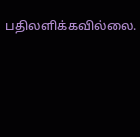பதிலளிக்கவில்லை.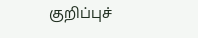குறிப்புச்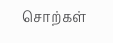சொற்கள்